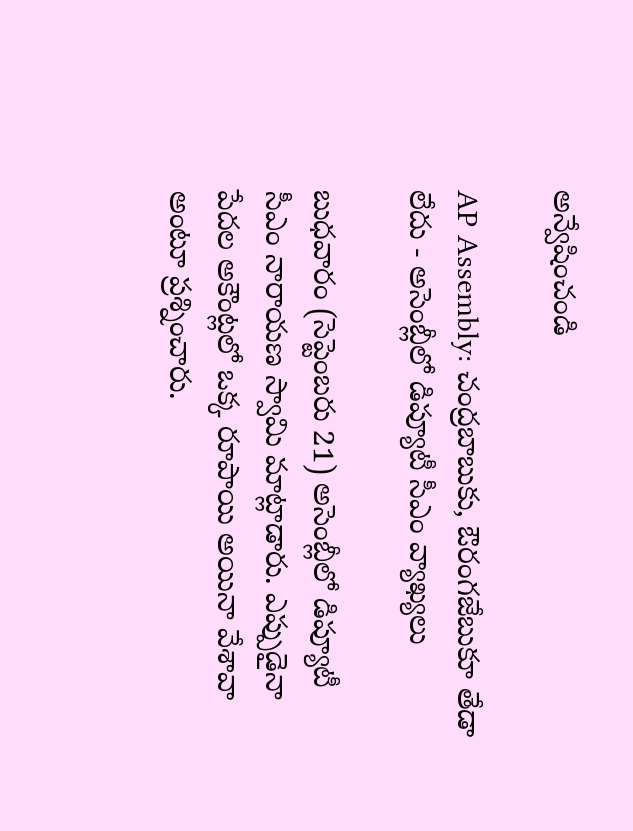అన్వేషించండి

AP Assembly: చంద్రబాబుకు, ఔరంగజేబుకూ తేడా లేదు - అసెంబ్లీలో డిప్యూటీ సీఎం వ్యాఖ్యలు

బుధవారం (సెప్టెంబరు 21) అసెంబ్లీలో డిప్యూటీ సీఎం నారాయణ స్వామి మాట్లాడారు. ఎప్పుడైనా పేదల అకౌంట్లలో ఒక్క రూపాయి అయినా వేశావా అంటూ ప్రశ్నించారు.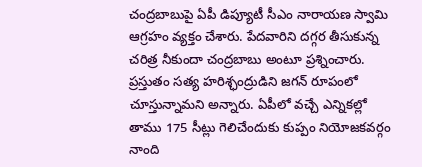చంద్రబాబుపై ఏపీ డిప్యూటీ సీఎం నారాయణ స్వామి ఆగ్రహం వ్యక్తం చేశారు. పేదవారిని దగ్గర తీసుకున్న చరిత్ర నీకుందా చంద్రబాబు అంటూ ప్రశ్నించారు. ప్రస్తుతం సత్య హరిశ్ఛంద్రుడిని జగన్ రూపంలో చూస్తున్నామని అన్నారు. ఏపీలో వచ్చే ఎన్నికల్లో తాము 175 సీట్లు గెలిచేందుకు కుప్పం నియోజకవర్గం నాంది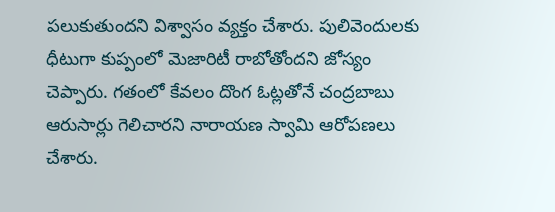పలుకుతుందని విశ్వాసం వ్యక్తం చేశారు. పులివెందులకు ధీటుగా కుప్పంలో మెజారిటీ రాబోతోందని జోస్యం చెప్పారు. గతంలో కేవలం దొంగ ఓట్లతోనే చంద్రబాబు ఆరుసార్లు గెలిచారని నారాయణ స్వామి ఆరోపణలు చేశారు.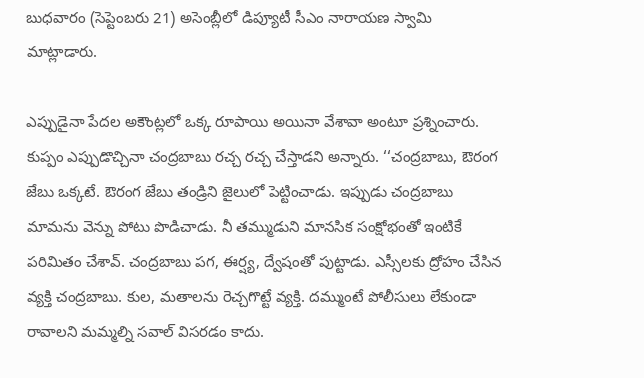బుధవారం (సెప్టెంబరు 21) అసెంబ్లీలో డిప్యూటీ సీఎం నారాయణ స్వామి మాట్లాడారు.

ఎప్పుడైనా పేదల అకౌంట్లలో ఒక్క రూపాయి అయినా వేశావా అంటూ ప్రశ్నించారు. కుప్పం ఎప్పుడొచ్చినా చంద్రబాబు రచ్చ రచ్చ చేస్తాడని అన్నారు. ‘‘చంద్రబాబు, ఔరంగ జేబు ఒక్కటే. ఔరంగ జేబు తండ్రిని జైలులో పెట్టించాడు. ఇప్పుడు చంద్రబాబు మామను వెన్ను పోటు పొడిచాడు. నీ తమ్ముడుని మానసిక సంక్షోభంతో ఇంటికే పరిమితం చేశావ్. చంద్రబాబు పగ, ఈర్ష్య, ద్వేషంతో పుట్టాడు. ఎస్సీలకు ద్రోహం చేసిన వ్యక్తి చంద్రబాబు. కుల, మతాలను రెచ్చగొట్టే వ్యక్తి. దమ్ముంటే పోలీసులు లేకుండా రావాలని మమ్మల్ని సవాల్ విసరడం కాదు.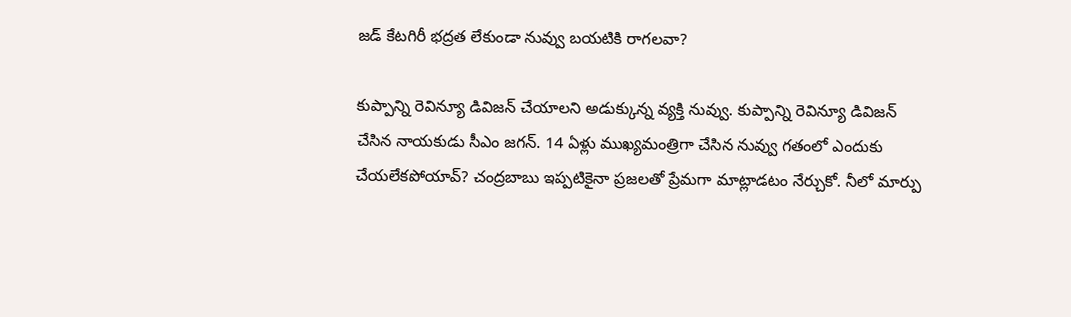జడ్ కేటగిరీ భద్రత లేకుండా నువ్వు బయటికి రాగలవా?

కుప్పాన్ని రెవిన్యూ డివిజన్ చేయాలని అడుక్కున్న వ్యక్తి నువ్వు. కుప్పాన్ని రెవిన్యూ డివిజన్ చేసిన నాయకుడు సీఎం జగన్. 14 ఏళ్లు ముఖ్యమంత్రిగా చేసిన నువ్వు గతంలో ఎందుకు చేయలేకపోయావ్? చంద్రబాబు ఇప్పటికైనా ప్రజలతో ప్రేమగా మాట్లాడటం నేర్చుకో. నీలో మార్పు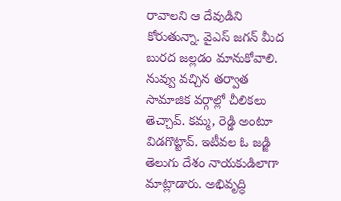రావాలని ఆ దేవుడిని కోరుతున్నా. వైఎస్ జగన్ మీద బురద జల్లడం మానుకోవాలి. నువ్వు వచ్చిన తర్వాత సామాజిక వర్గాల్లో చీలికలు తెచ్చావ్. కమ్మ, రెడ్డి అంటూ విడగొట్టావ్. ఇటీవల ఓ జడ్జి తెలుగు దేశం నాయకుడిలాగా మాట్లాడారు. అభివృద్ధి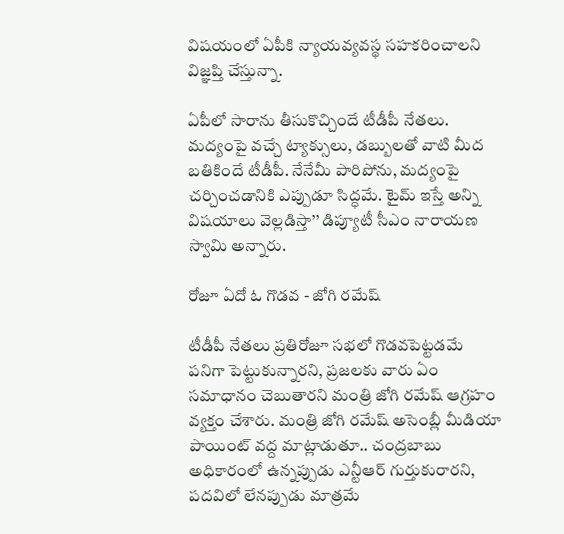విషయంలో ఏపీకి న్యాయవ్యవస్థ సహకరించాలని విజ్ఞప్తి చేస్తున్నా.

ఏపీలో సారాను తీసుకొచ్చిందే టీడీపీ నేతలు. మద్యంపై వచ్చే ట్యాక్సులు, డబ్బులతో వాటి మీద బతికిందే టీడీపీ. నేనేమీ పారిపోను, మద్యంపై చర్చించడానికి ఎప్పుడూ సిద్ధమే. టైమ్ ఇస్తే అన్ని విషయాలు వెల్లడిస్తా’’ డిప్యూటీ సీఎం నారాయణ స్వామి అన్నారు.

రోజూ ఏదో ఓ గొడవ - జోగి రమేష్

టీడీపీ నేతలు ప్రతిరోజూ సభలో గొడవపెట్టడమే పనిగా పెట్టుకున్నారని, ప్రజలకు వారు ఏం సమాధానం చెబుతారని మంత్రి జోగి రమేష్‌ ఆగ్రహం వ్యక్తం చేశారు. మంత్రి జోగి రమేష్‌ అసెంబ్లీ మీడియా పాయింట్ వద్ద మాట్లాడుతూ.. చంద్రబాబు అధికారంలో ఉన్నప్పుడు ఎన్టీఆర్‌ గుర్తుకురారని, పదవిలో లేనప్పుడు మాత్రమే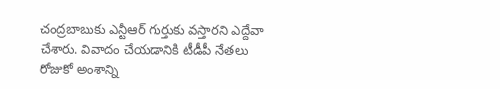చంద్రబాబుకు ఎన్టీఆర్‌ గుర్తుకు వస్తారని ఎద్దేవా చేశారు. వివాదం చేయడానికి టీడీపీ నేతలు రోజుకో అంశాన్ని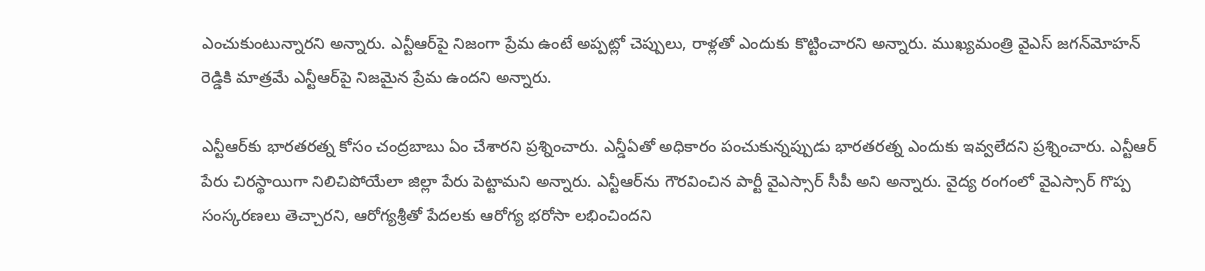ఎంచుకుంటున్నారని అన్నారు. ఎన్టీఆర్‌పై నిజంగా ప్రేమ ఉంటే అప్పట్లో చెప్పులు, రాళ్లతో ఎందుకు కొట్టించారని అన్నారు. ముఖ్యమంత్రి వైఎస్‌ జగన్‌మోహన్‌ రెడ్డికి మాత్రమే ఎన్టీఆర్‌పై నిజమైన ప్రేమ ఉందని అన్నారు.

ఎన్టీఆర్‌కు భారతరత్న కోసం చంద్రబాబు ఏం చేశారని ప్రశ్నించారు. ఎన్డీఏతో అధికారం పంచుకున్నప్పుడు భారతరత్న ఎందుకు ఇవ్వలేదని ప్రశ్నించారు. ఎన్టీఆర్‌ పేరు చిరస్థాయిగా నిలిచిపోయేలా జిల్లా పేరు పెట్టామని అన్నారు. ఎన్టీఆర్‌ను గౌరవించిన పార్టీ వైఎస్సార్‌ సీపీ అని అన్నారు. వైద్య రంగంలో వైఎస్సార్‌ గొప్ప సంస్కరణలు తెచ్చారని, ఆరోగ్యశ్రీతో పేదలకు ఆరోగ్య భరోసా లభించిందని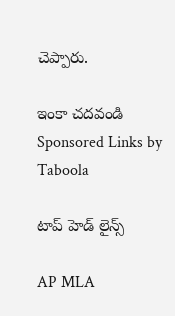చెప్పారు.

ఇంకా చదవండి
Sponsored Links by Taboola

టాప్ హెడ్ లైన్స్

AP MLA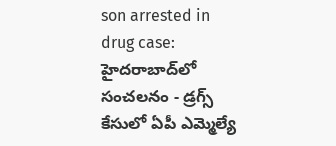son arrested in drug case: హైదరాబాద్‌లో సంచలనం - డ్రగ్స్ కేసులో ఏపీ ఎమ్మెల్యే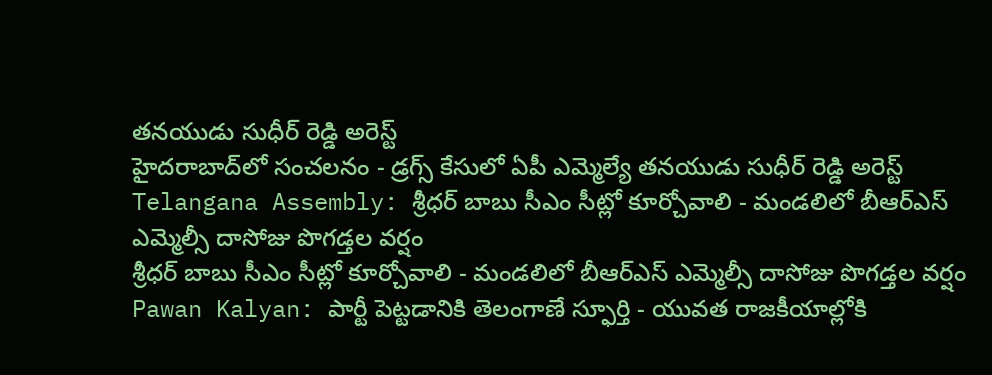తనయుడు సుధీర్ రెడ్డి అరెస్ట్
హైదరాబాద్‌లో సంచలనం - డ్రగ్స్ కేసులో ఏపీ ఎమ్మెల్యే తనయుడు సుధీర్ రెడ్డి అరెస్ట్
Telangana Assembly: శ్రీధర్ బాబు సీఎం సీట్లో కూర్చోవాలి - మండలిలో బీఆర్ఎస్ ఎమ్మెల్సీ దాసోజు పొగడ్తల వర్షం
శ్రీధర్ బాబు సీఎం సీట్లో కూర్చోవాలి - మండలిలో బీఆర్ఎస్ ఎమ్మెల్సీ దాసోజు పొగడ్తల వర్షం
Pawan Kalyan: పార్టీ పెట్టడానికి తెలంగాణే స్ఫూర్తి - యువత రాజకీయాల్లోకి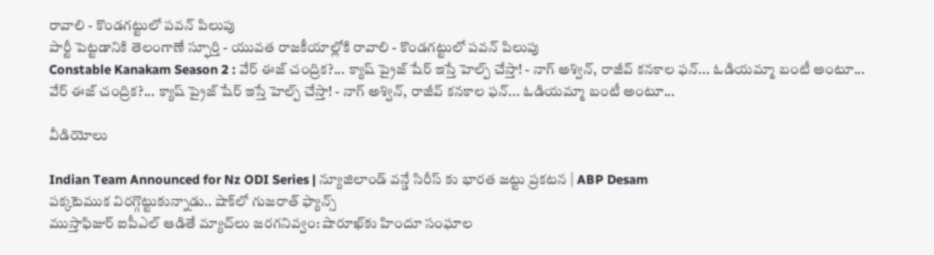రావాలి - కొండగట్టులో పవన్ పిలుపు
పార్టీ పెట్టడానికి తెలంగాణే స్ఫూర్తి - యువత రాజకీయాల్లోకి రావాలి - కొండగట్టులో పవన్ పిలుపు
Constable Kanakam Season 2 : వేర్ ఈజ్ చంద్రిక?... క్యాష్ ప్రైజ్ షేర్ ఇస్తే హెల్ప్ చేస్తా! - నాగ్ అశ్విన్, రాజీవ్ కనకాల ఫన్... ఓడియమ్మా బంటీ అంటూ...
వేర్ ఈజ్ చంద్రిక?... క్యాష్ ప్రైజ్ షేర్ ఇస్తే హెల్ప్ చేస్తా! - నాగ్ అశ్విన్, రాజీవ్ కనకాల ఫన్... ఓడియమ్మా బంటీ అంటూ...

వీడియోలు

Indian Team Announced for Nz ODI Series | న్యూజిలాండ్ వన్డే సిరీస్ కు భారత జట్టు ప్రకటన | ABP Desam
పక్కటెముక విరగ్గొట్టుకున్నాడు.. షాక్‌లో గుజరాత్ ఫ్యాన్స్
ముస్తాఫిజుర్‌ ఐపీఎల్ ఆడితే మ్యాచ్‌లు జరగనివ్వం: షారూఖ్‌కు హిందూ సంఘాల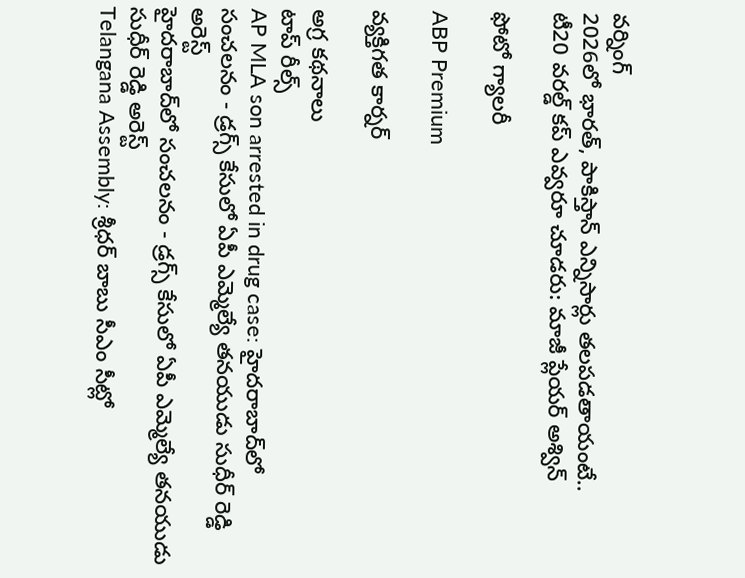వర్నింగ్
2026లో భారత్, పాకిస్తాన్ ఎన్నిసార్లు తలపడతాయంటే..
టీ20 వరల్డ్ కప్ ఎవ్వరూ చూడరు: మాజీ ప్లేయర్ అశ్విన్

ఫోటో గ్యాలరీ

ABP Premium

వ్యక్తిగత కార్నర్

అగ్ర కథనాలు
టాప్ రీల్స్
AP MLA son arrested in drug case: హైదరాబాద్‌లో సంచలనం - డ్రగ్స్ కేసులో ఏపీ ఎమ్మెల్యే తనయుడు సుధీర్ రెడ్డి అరెస్ట్
హైదరాబాద్‌లో సంచలనం - డ్రగ్స్ కేసులో ఏపీ ఎమ్మెల్యే తనయుడు సుధీర్ రెడ్డి అరెస్ట్
Telangana Assembly: శ్రీధర్ బాబు సీఎం సీట్లో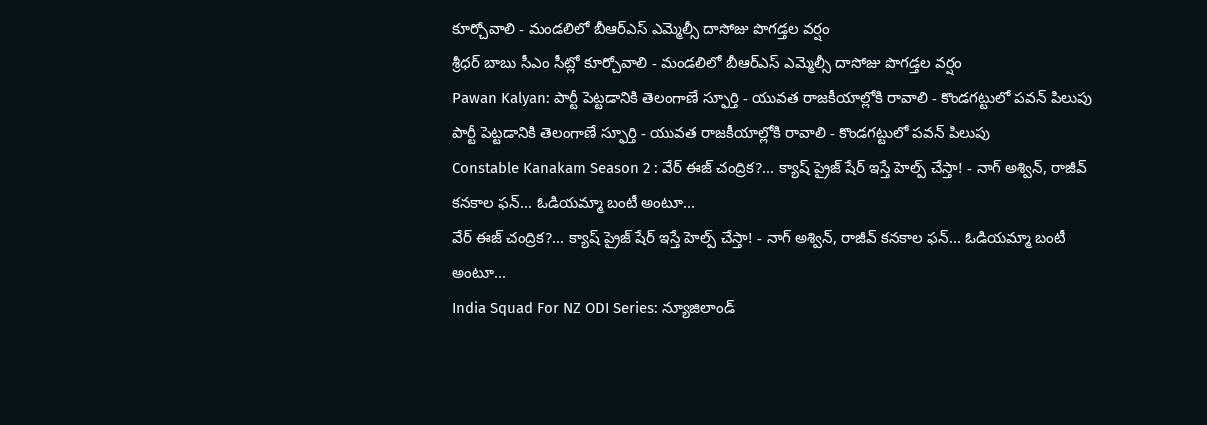కూర్చోవాలి - మండలిలో బీఆర్ఎస్ ఎమ్మెల్సీ దాసోజు పొగడ్తల వర్షం
శ్రీధర్ బాబు సీఎం సీట్లో కూర్చోవాలి - మండలిలో బీఆర్ఎస్ ఎమ్మెల్సీ దాసోజు పొగడ్తల వర్షం
Pawan Kalyan: పార్టీ పెట్టడానికి తెలంగాణే స్ఫూర్తి - యువత రాజకీయాల్లోకి రావాలి - కొండగట్టులో పవన్ పిలుపు
పార్టీ పెట్టడానికి తెలంగాణే స్ఫూర్తి - యువత రాజకీయాల్లోకి రావాలి - కొండగట్టులో పవన్ పిలుపు
Constable Kanakam Season 2 : వేర్ ఈజ్ చంద్రిక?... క్యాష్ ప్రైజ్ షేర్ ఇస్తే హెల్ప్ చేస్తా! - నాగ్ అశ్విన్, రాజీవ్ కనకాల ఫన్... ఓడియమ్మా బంటీ అంటూ...
వేర్ ఈజ్ చంద్రిక?... క్యాష్ ప్రైజ్ షేర్ ఇస్తే హెల్ప్ చేస్తా! - నాగ్ అశ్విన్, రాజీవ్ కనకాల ఫన్... ఓడియమ్మా బంటీ అంటూ...
India Squad For NZ ODI Series: న్యూజిలాండ్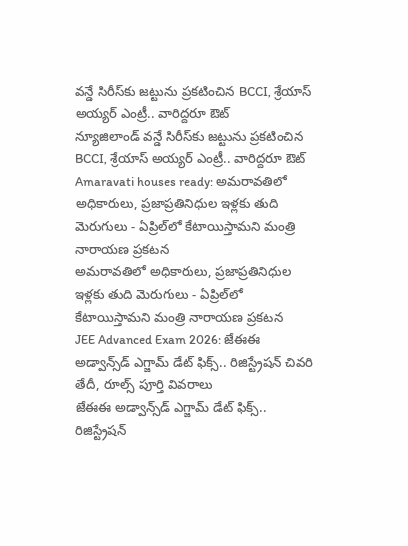వన్డే సిరీస్‌కు జట్టును ప్రకటించిన BCCI, శ్రేయాస్ అయ్యర్ ఎంట్రీ.. వారిద్దరూ ఔట్
న్యూజిలాండ్ వన్డే సిరీస్‌కు జట్టును ప్రకటించిన BCCI, శ్రేయాస్ అయ్యర్ ఎంట్రీ.. వారిద్దరూ ఔట్
Amaravati houses ready: అమరావతిలో అధికారులు, ప్రజాప్రతినిధుల ఇళ్లకు తుది మెరుగులు - ఏప్రిల్‌లో కేటాయిస్తామని మంత్రి నారాయణ ప్రకటన
అమరావతిలో అధికారులు, ప్రజాప్రతినిధుల ఇళ్లకు తుది మెరుగులు - ఏప్రిల్‌లో కేటాయిస్తామని మంత్రి నారాయణ ప్రకటన
JEE Advanced Exam 2026: జేఈఈ అడ్వాన్స్‌డ్ ఎగ్జామ్ డేట్ ఫిక్స్.. రిజిస్ట్రేషన్ చివరి తేదీ, రూల్స్ పూర్తి వివరాలు
జేఈఈ అడ్వాన్స్‌డ్ ఎగ్జామ్ డేట్ ఫిక్స్.. రిజిస్ట్రేషన్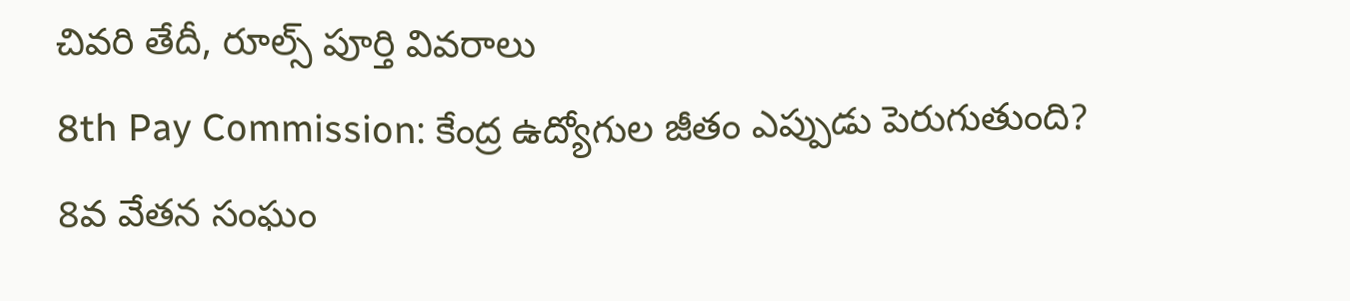చివరి తేదీ, రూల్స్ పూర్తి వివరాలు
8th Pay Commission: కేంద్ర ఉద్యోగుల జీతం ఎప్పుడు పెరుగుతుంది? 8వ వేతన సంఘం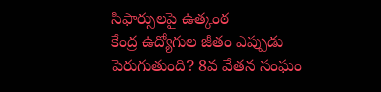సిఫార్సులపై ఉత్కంఠ
కేంద్ర ఉద్యోగుల జీతం ఎప్పుడు పెరుగుతుంది? 8వ వేతన సంఘం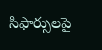సిఫార్సులపై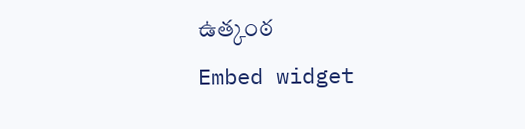ఉత్కంఠ
Embed widget